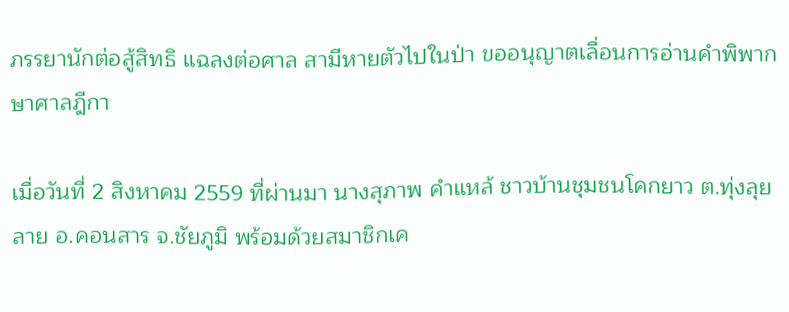ภรรยานักต่อสู้สิทธิ แฉลงต่อศาล สามีหายตัวไปในป่า ขออนุญาตเลื่อนการอ่านคำพิพากษาศาลฎีกา

เมื่อวันที่ 2 สิงหาคม 2559 ที่ผ่านมา นางสุภาพ คำแหล้ ชาวบ้านชุมชนโคกยาว ต.ทุ่งลุยลาย อ.คอนสาร จ.ชัยภูมิ พร้อมด้วยสมาชิกเค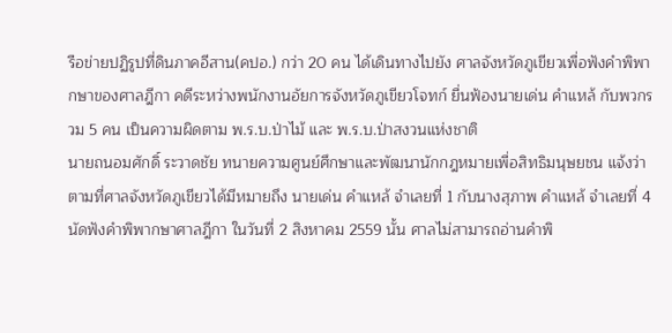รือข่ายปฏิรูปที่ดินภาคอีสาน(คปอ.) กว่า 20 คน ได้เดินทางไปยัง ศาลจังหวัดภูเขียวเพื่อฟังคำพิพากษาของศาลฎีกา คดีระหว่างพนักงานอัยการจังหวัดภูเขียวโจทก์ ยื่นฟ้องนายเด่น คำแหล้ กับพวกรวม 5 คน เป็นความผิดตาม พ.ร.บ.ป่าไม้ และ พ.ร.บ.ป่าสงวนแห่งชาติ
นายถนอมศักดิ์ ระวาดชัย ทนายความศูนย์ศึกษาและพัฒนานักกฎหมายเพื่อสิทธิมนุษยชน แจ้งว่า ตามที่ศาลจังหวัดภูเขียวได้มีหมายถึง นายเด่น คำแหล้ จำเลยที่ 1 กับนางสุภาพ คำแหล้ จำเลยที่ 4 นัดฟังคำพิพากษาศาลฎีกา ในวันที่ 2 สิงหาคม 2559 นั้น ศาลไม่สามารถอ่านคำพิ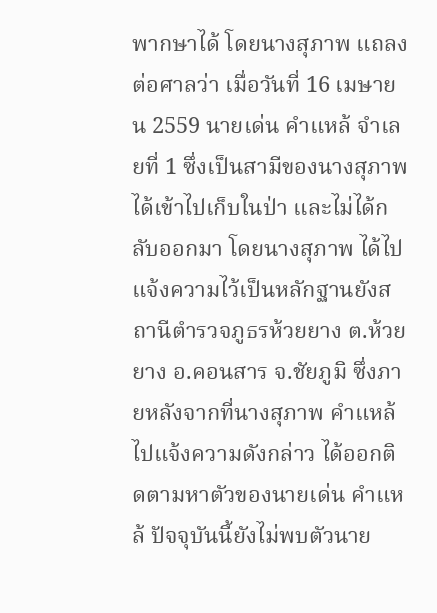พากษาได้ โดยนางสุภาพ แถลงต่อศาลว่า เมื่อวันที่ 16 เมษายน 2559 นายเด่น คำแหล้ จำเลยที่ 1 ซึ่งเป็นสามีของนางสุภาพ ได้เข้าไปเก็บในป่า และไม่ได้กลับออกมา โดยนางสุภาพ ได้ไปแจ้งความไว้เป็นหลักฐานยังสถานีตำรวจภูธรห้วยยาง ต.ห้วยยาง อ.คอนสาร จ.ชัยภูมิ ซึ่งภายหลังจากที่นางสุภาพ คำแหล้ ไปแจ้งความดังกล่าว ได้ออกติดตามหาตัวของนายเด่น คำแหล้ ปัจจุบันนี้ยังไม่พบตัวนาย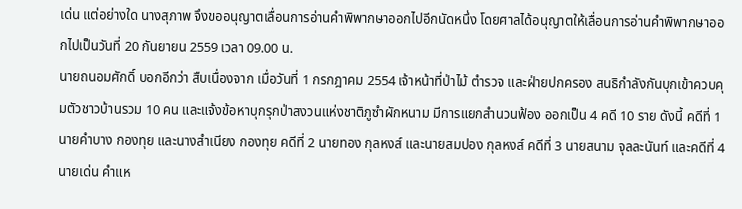เด่น แต่อย่างใด นางสุภาพ จึงขออนุญาตเลื่อนการอ่านคำพิพากษาออกไปอีกนัดหนึ่ง โดยศาลได้อนุญาตให้เลื่อนการอ่านคำพิพากษาออกไปเป็นวันที่ 20 กันยายน 2559 เวลา 09.00 น.
นายถนอมศักดิ์ บอกอีกว่า สืบเนื่องจาก เมื่อวันที่ 1 กรกฎาคม 2554 เจ้าหน้าที่ป่าไม้ ตำรวจ และฝ่ายปกครอง สนธิกำลังกันบุกเข้าควบคุมตัวชาวบ้านรวม 10 คน และแจ้งข้อหาบุกรุกป่าสงวนแห่งชาติภูซำผักหนาม มีการแยกสำนวนฟ้อง ออกเป็น 4 คดี 10 ราย ดังนี้ คดีที่ 1 นายคำบาง กองทุย และนางสำเนียง กองทุย คดีที่ 2 นายทอง กุลหงส์ และนายสมปอง กุลหงส์ คดีที่ 3 นายสนาม จุลละนันท์ และคดีที่ 4 นายเด่น คำแห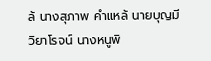ล้ นางสุภาพ คำแหล้ นายบุญมี วิยาโรจน์ นางหนูพิ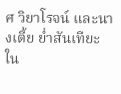ศ วิยาโรจน์ และนางเตี้ย ย่ำสันเทียะ ใน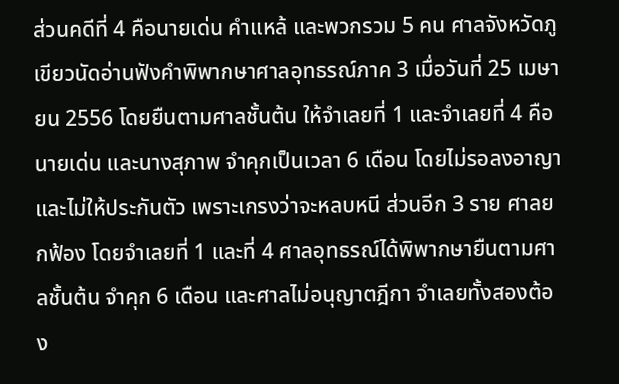ส่วนคดีที่ 4 คือนายเด่น คำแหล้ และพวกรวม 5 คน ศาลจังหวัดภูเขียวนัดอ่านฟังคำพิพากษาศาลอุทธรณ์ภาค 3 เมื่อวันที่ 25 เมษายน 2556 โดยยืนตามศาลชั้นต้น ให้จำเลยที่ 1 และจำเลยที่ 4 คือนายเด่น และนางสุภาพ จำคุกเป็นเวลา 6 เดือน โดยไม่รอลงอาญา และไม่ให้ประกันตัว เพราะเกรงว่าจะหลบหนี ส่วนอีก 3 ราย ศาลยกฟ้อง โดยจำเลยที่ 1 และที่ 4 ศาลอุทธรณ์ได้พิพากษายืนตามศาลชั้นต้น จำคุก 6 เดือน และศาลไม่อนุญาตฎีกา จำเลยทั้งสองต้อง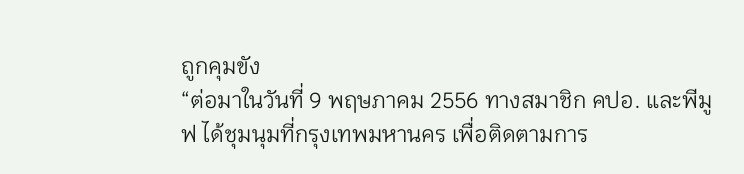ถูกคุมขัง
“ต่อมาในวันที่ 9 พฤษภาคม 2556 ทางสมาชิก คปอ. และพีมูฟ ได้ชุมนุมที่กรุงเทพมหานคร เพื่อติดตามการ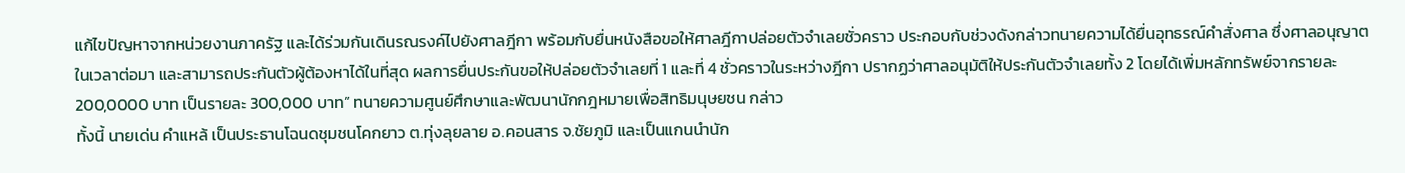แก้ไขปัญหาจากหน่วยงานภาครัฐ และได้ร่วมกันเดินรณรงค์ไปยังศาลฎีกา พร้อมกับยื่นหนังสือขอให้ศาลฎีกาปล่อยตัวจำเลยชั่วคราว ประกอบกับช่วงดังกล่าวทนายความได้ยื่นอุทธรณ์คำสั่งศาล ซึ่งศาลอนุญาตในเวลาต่อมา และสามารถประกันตัวผู้ต้องหาได้ในที่สุด ผลการยื่นประกันขอให้ปล่อยตัวจำเลยที่ 1 และที่ 4 ชั่วคราวในระหว่างฎีกา ปรากฏว่าศาลอนุมัติให้ประกันตัวจำเลยทั้ง 2 โดยได้เพิ่มหลักทรัพย์จากรายละ 200,0000 บาท เป็นรายละ 300,000 บาท” ทนายความศูนย์ศึกษาและพัฒนานักกฎหมายเพื่อสิทธิมนุษยชน กล่าว
ทั้งนี้ นายเด่น คำแหล้ เป็นประธานโฉนดชุมชนโคกยาว ต.ทุ่งลุยลาย อ.คอนสาร จ.ชัยภูมิ และเป็นแกนนำนัก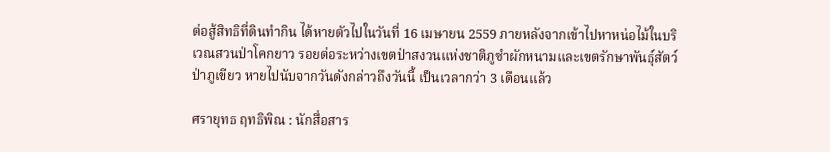ต่อสู้สิทธิที่ดินทำกิน ได้หายตัวไปในวันที่ 16 เมษายน 2559 ภายหลังจากเข้าไปหาหน่อไม้ในบริเวณสวนป่าโคกยาว รอยต่อระหว่างเขตป่าสงวนแห่งชาติภูซำผักหนามและเขตรักษาพันธุ์สัตว์ป่าภูเขียว หายไปนับจากวันดังกล่าวถึงวันนี้ เป็นเวลากว่า 3 เดือนแล้ว

ศรายุทธ ฤทธิพิณ : นักสื่อสาร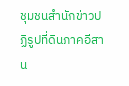ชุมชนสำนักข่าวปฏิรูปที่ดินภาคอีสาน